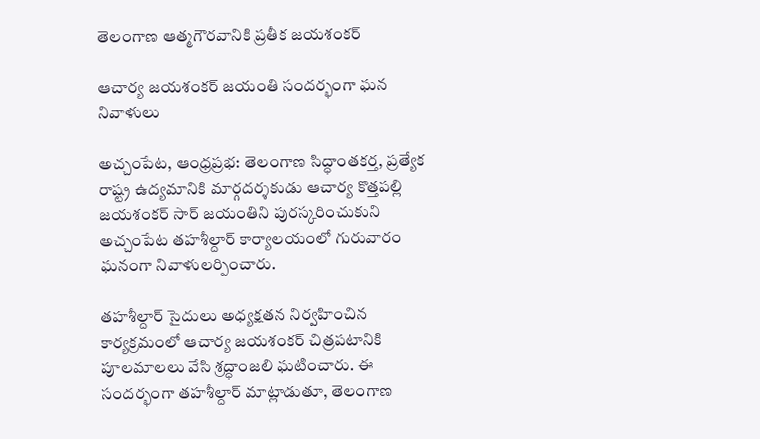తెలంగాణ ఆత్మగౌరవానికి ప్రతీక జయశంకర్

ఆచార్య జయశంకర్ జయంతి సందర్భంగా ఘన నివాళులు

అచ్చంపేట, ఆంధ్రప్రభ: తెలంగాణ సిద్ధాంతకర్త, ప్రత్యేక రాష్ట్ర ఉద్యమానికి మార్గదర్శకుడు ఆచార్య కొత్తపల్లి జయశంకర్ సార్ జయంతిని పురస్కరించుకుని అచ్చంపేట తహశీల్దార్ కార్యాలయంలో గురువారం ఘనంగా నివాళులర్పించారు.

తహశీల్దార్ సైదులు అధ్యక్షతన నిర్వహించిన కార్యక్రమంలో ఆచార్య జయశంకర్ చిత్రపటానికి పూలమాలలు వేసి శ్రద్ధాంజలి ఘటించారు. ఈ సందర్భంగా తహశీల్దార్ మాట్లాడుతూ, తెలంగాణ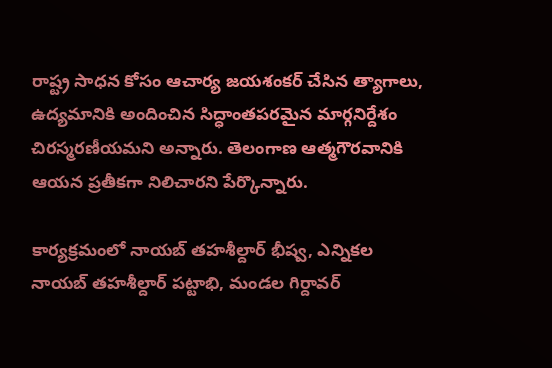రాష్ట్ర సాధన కోసం ఆచార్య జయశంకర్ చేసిన త్యాగాలు, ఉద్యమానికి అందించిన సిద్ధాంతపరమైన మార్గనిర్దేశం చిరస్మరణీయమని అన్నారు. తెలంగాణ ఆత్మగౌరవానికి ఆయన ప్రతీకగా నిలిచారని పేర్కొన్నారు.

కార్యక్రమంలో నాయబ్ తహశీల్దార్ భీష్వ, ఎన్నికల నాయబ్ తహశీల్దార్ పట్టాభి, మండల గిర్దావర్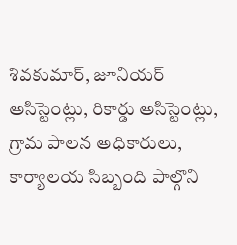శివకుమార్, జూనియర్ అసిస్టెంట్లు, రికార్డు అసిస్టెంట్లు, గ్రామ పాలన అధికారులు, కార్యాలయ సిబ్బంది పాల్గొని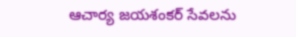ఆచార్య జయశంకర్ సేవలను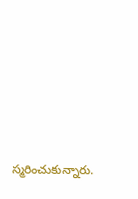స్మరించుకున్నారు.